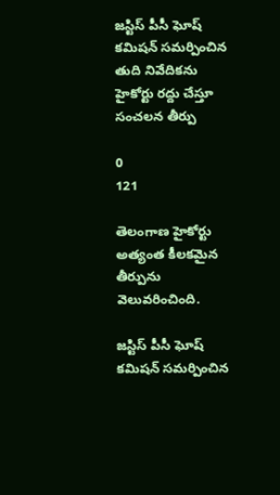జస్టిస్ పీసీ ఘోష్ కమిషన్ సమర్పించిన తుది నివేదికను హైకోర్టు రద్దు చేస్తూ సంచలన తీర్పు

0
121

తెలంగాణ హైకోర్టు అత్యంత కీలకమైన తీర్పును వెలువరించింది.

జస్టిస్ పీసీ ఘోష్ కమిషన్ సమర్పించిన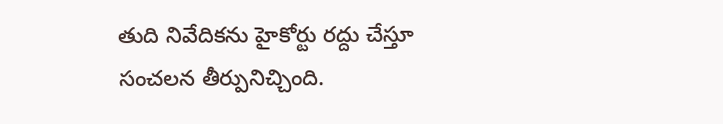తుది నివేదికను హైకోర్టు రద్దు చేస్తూ సంచలన తీర్పునిచ్చింది.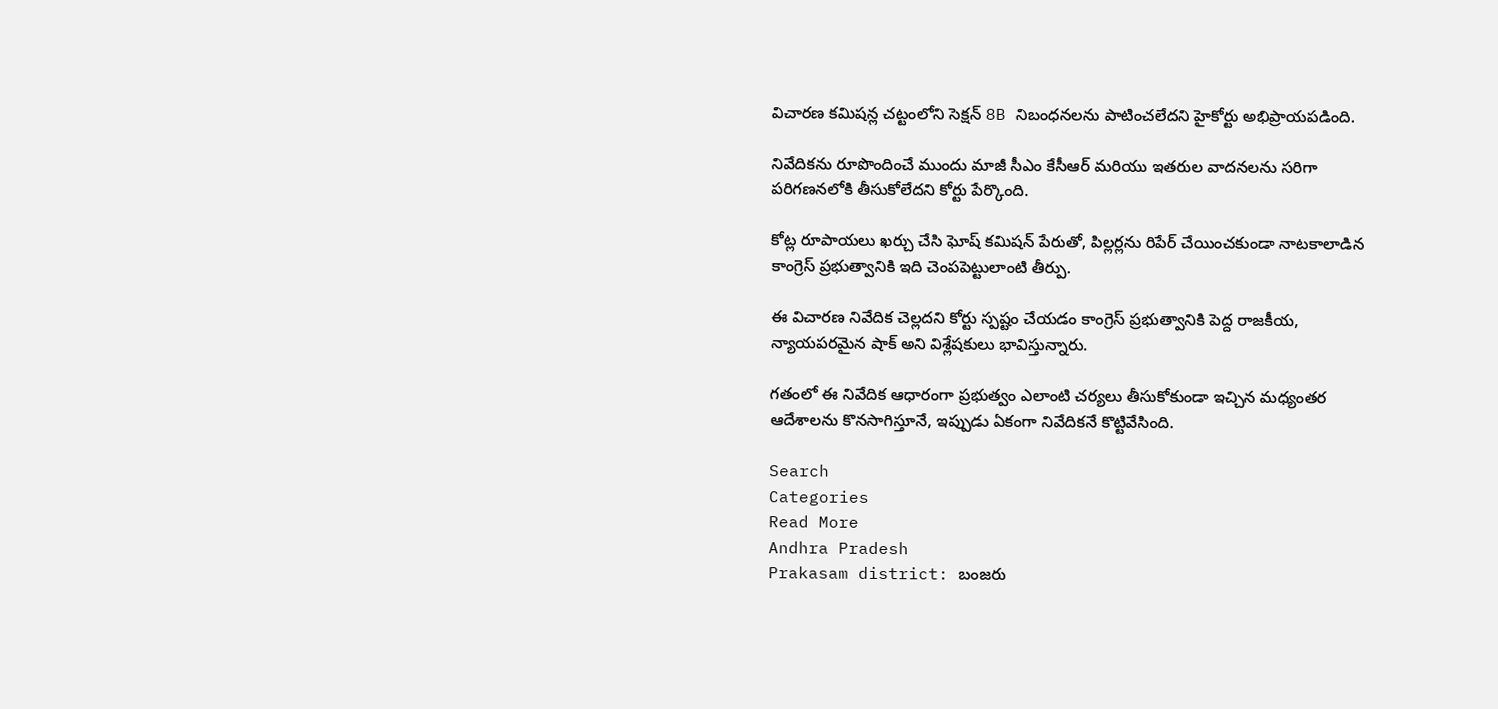విచారణ కమిషన్ల చట్టంలోని సెక్షన్ 8B నిబంధనలను పాటించలేదని హైకోర్టు అభిప్రాయపడింది.

నివేదికను రూపొందించే ముందు మాజీ సీఎం కేసీఆర్ మరియు ఇతరుల వాదనలను సరిగా పరిగణనలోకి తీసుకోలేదని కోర్టు పేర్కొంది.

కోట్ల రూపాయలు ఖర్చు చేసి ఘోష్ కమిషన్ పేరుతో, పిల్లర్లను రిపేర్ చేయించకుండా నాటకాలాడిన కాంగ్రెస్ ప్రభుత్వానికి ఇది చెంపపెట్టులాంటి తీర్పు.

ఈ విచారణ నివేదిక చెల్లదని కోర్టు స్పష్టం చేయడం కాంగ్రెస్ ప్రభుత్వానికి పెద్ద రాజకీయ, న్యాయపరమైన షాక్ అని విశ్లేషకులు భావిస్తున్నారు.

గతంలో ఈ నివేదిక ఆధారంగా ప్రభుత్వం ఎలాంటి చర్యలు తీసుకోకుండా ఇచ్చిన మధ్యంతర ఆదేశాలను కొనసాగిస్తూనే, ఇప్పుడు ఏకంగా నివేదికనే కొట్టివేసింది.

Search
Categories
Read More
Andhra Pradesh
Prakasam district: బంజరు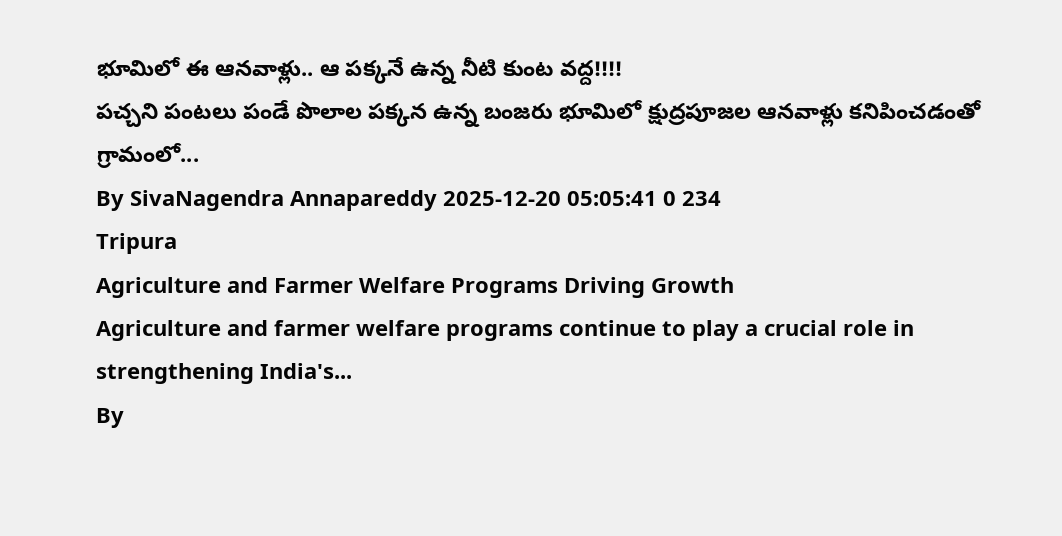భూమిలో ఈ ఆనవాళ్లు.. ఆ పక్కనే ఉన్న నీటి కుంట వద్ద!!!!
పచ్చని పంటలు పండే పొలాల పక్కన ఉన్న బంజరు భూమిలో క్షుద్రపూజల ఆనవాళ్లు కనిపించడంతో గ్రామంలో...
By SivaNagendra Annapareddy 2025-12-20 05:05:41 0 234
Tripura
Agriculture and Farmer Welfare Programs Driving Growth
Agriculture and farmer welfare programs continue to play a crucial role in strengthening India's...
By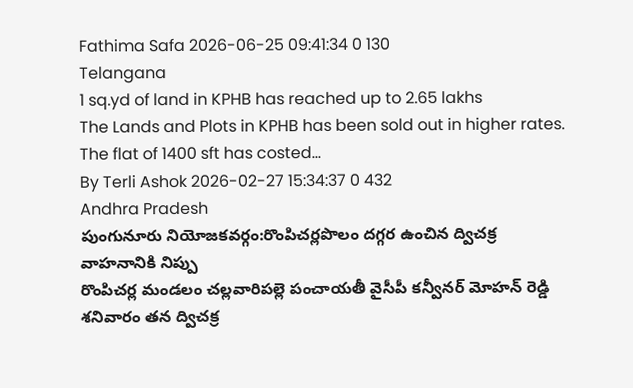Fathima Safa 2026-06-25 09:41:34 0 130
Telangana
1 sq.yd of land in KPHB has reached up to 2.65 lakhs
The Lands and Plots in KPHB has been sold out in higher rates. The flat of 1400 sft has costed...
By Terli Ashok 2026-02-27 15:34:37 0 432
Andhra Pradesh
పుంగునూరు నియోజకవర్గం:రొంపిచర్లపొలం దగ్గర ఉంచిన ద్విచక్ర వాహనానికి నిప్పు
రొంపిచర్ల మండలం చల్లవారిపల్లె పంచాయతీ వైసీపీ కన్వీనర్ మోహన్ రెడ్డి శనివారం తన ద్విచక్ర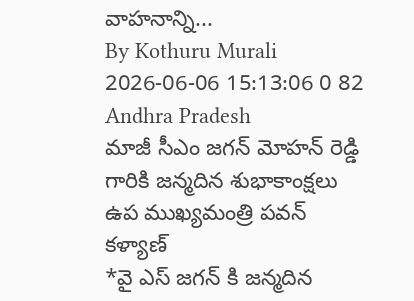వాహనాన్ని...
By Kothuru Murali 2026-06-06 15:13:06 0 82
Andhra Pradesh
మాజీ సీఎం జగన్ మోహన్ రెడ్డి గారికి జన్మదిన శుభాకాంక్షలు ఉప ముఖ్యమంత్రి పవన్ కళ్యాణ్
*వై ఎస్ జగన్ కి జన్మదిన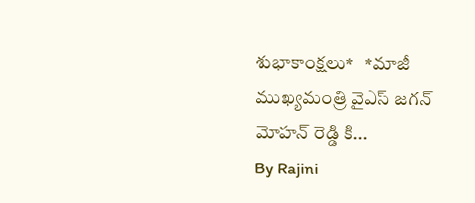శుభాకాంక్షలు*   *మాజీ ముఖ్యమంత్రి వైఎస్ జగన్ మోహన్ రెడ్డి కి...
By Rajini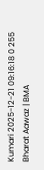Kumari 2025-12-21 09:16:18 0 255
Bharat Aawaz | BMA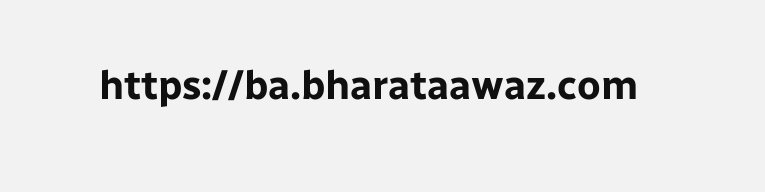https://ba.bharataawaz.com